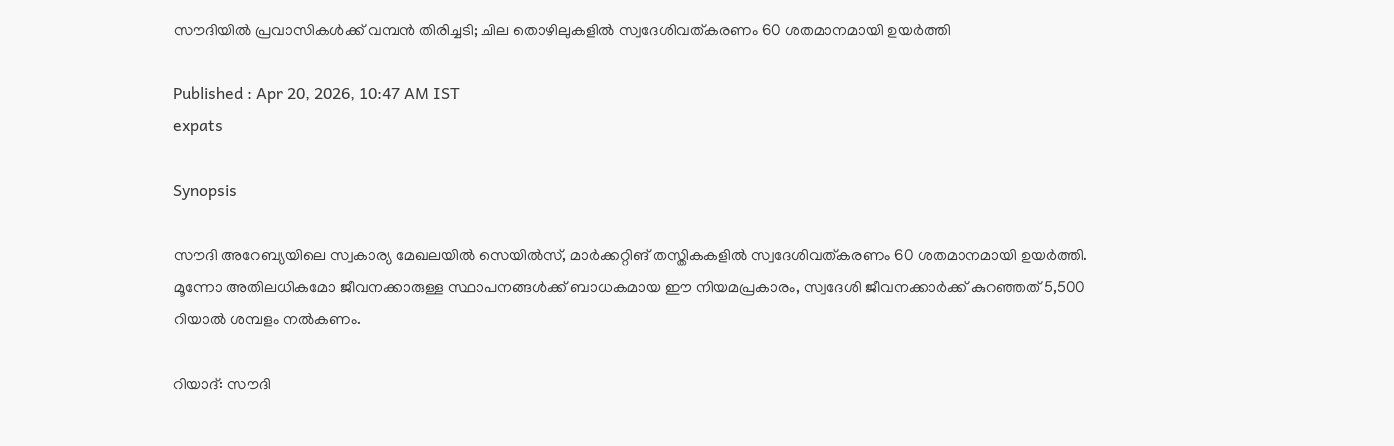സൗദിയിൽ പ്രവാസികൾക്ക് വമ്പൻ തിരിച്ചടി; ചില തൊഴിലുകളിൽ സ്വദേശിവത്കരണം 60 ശതമാനമായി ഉയർത്തി

Published : Apr 20, 2026, 10:47 AM IST
expats

Synopsis

സൗദി അറേബ്യയിലെ സ്വകാര്യ മേഖലയിൽ സെയിൽസ്, മാർക്കറ്റിങ് തസ്തികകളിൽ സ്വദേശിവത്കരണം 60 ശതമാനമായി ഉയർത്തി. മൂന്നോ അതിലധികമോ ജീവനക്കാരുള്ള സ്ഥാപനങ്ങൾക്ക് ബാധകമായ ഈ നിയമപ്രകാരം, സ്വദേശി ജീവനക്കാർക്ക് കുറഞ്ഞത് 5,500 റിയാൽ ശമ്പളം നൽകണം.

റിയാദ്: സൗദി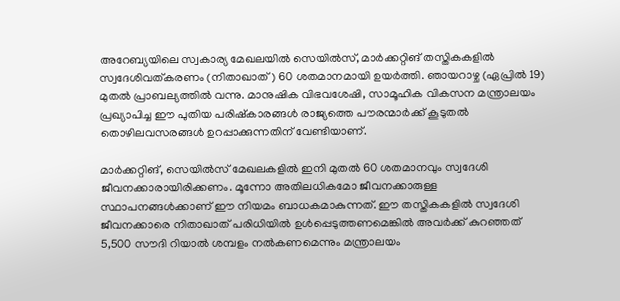അറേബ്യയിലെ സ്വകാര്യ മേഖലയിൽ സെയിൽസ്, മാർക്കറ്റിങ് തസ്തികകളിൽ സ്വദേശിവത്കരണം (നിതാഖാത്) 60 ശതമാനമായി ഉയർത്തി. ഞായറാഴ്ച (ഏപ്രിൽ 19) മുതൽ പ്രാബല്യത്തിൽ വന്നു. മാനുഷിക വിഭവശേഷി, സാമൂഹിക വികസന മന്ത്രാലയം പ്രഖ്യാപിച്ച ഈ പുതിയ പരിഷ്കാരങ്ങൾ രാജ്യത്തെ പൗരന്മാർക്ക് കൂടുതൽ തൊഴിലവസരങ്ങൾ ഉറപ്പാക്കുന്നതിന് വേണ്ടിയാണ്.

മാർക്കറ്റിങ്, സെയിൽസ് മേഖലകളിൽ ഇനി മുതൽ 60 ശതമാനവും സ്വദേശി ജീവനക്കാരായിരിക്കണം. മൂന്നോ അതിലധികമോ ജീവനക്കാരുള്ള സ്ഥാപനങ്ങൾക്കാണ് ഈ നിയമം ബാധകമാകുന്നത്. ഈ തസ്തികകളിൽ സ്വദേശി ജീവനക്കാരെ നിതാഖാത് പരിധിയിൽ ഉൾപ്പെടുത്തണമെങ്കിൽ അവർക്ക് കുറഞ്ഞത് 5,500 സൗദി റിയാൽ ശമ്പളം നൽകണമെന്നും മന്ത്രാലയം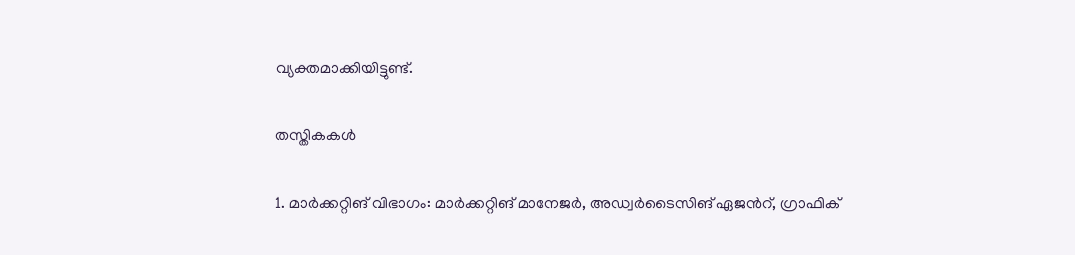വ്യക്തമാക്കിയിട്ടുണ്ട്.

തസ്തികകൾ

1. മാർക്കറ്റിങ് വിഭാഗം: മാർക്കറ്റിങ് മാനേജർ, അഡ്വർടൈസിങ് ഏജൻറ്, ഗ്രാഫിക്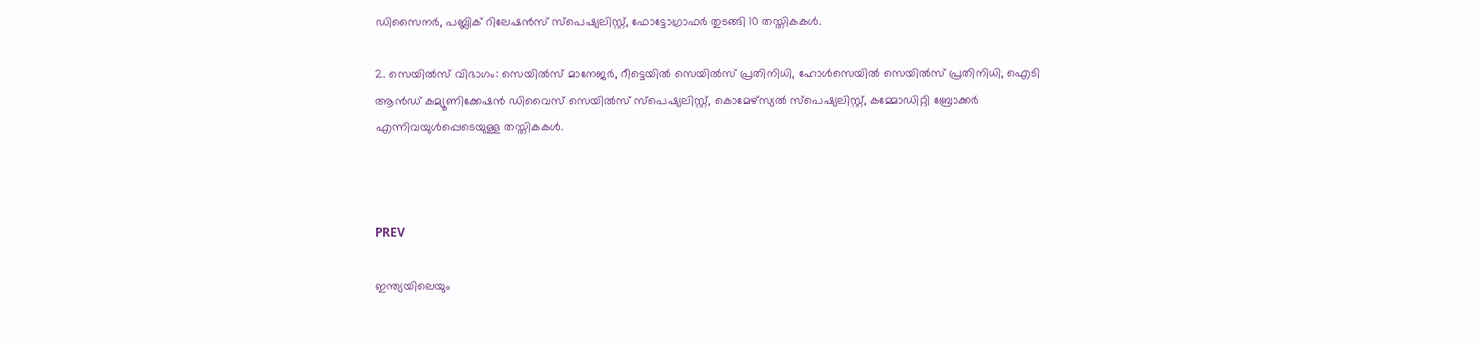ഡിസൈനർ, പബ്ലിക് റിലേഷൻസ് സ്പെഷ്യലിസ്റ്റ്, ഫോട്ടോഗ്രാഫർ തുടങ്ങി 10 തസ്തികകൾ.

2. സെയിൽസ് വിഭാഗം: സെയിൽസ് മാനേജർ, റീട്ടെയിൽ സെയിൽസ് പ്രതിനിധി, ഹോൾസെയിൽ സെയിൽസ് പ്രതിനിധി, ഐടി ആൻഡ് കമ്യൂണിക്കേഷൻ ഡിവൈസ് സെയിൽസ് സ്പെഷ്യലിസ്റ്റ്, കൊമേഴ്‌സ്യൽ സ്പെഷ്യലിസ്റ്റ്, കമ്മോഡിറ്റി ബ്രോക്കർ എന്നിവയുൾപ്പെടെയുള്ള തസ്തികകൾ.



PREV

ഇന്ത്യയിലെയും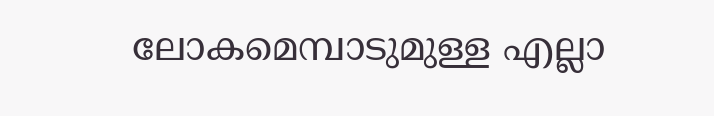ലോകമെമ്പാടുമുള്ള എല്ലാ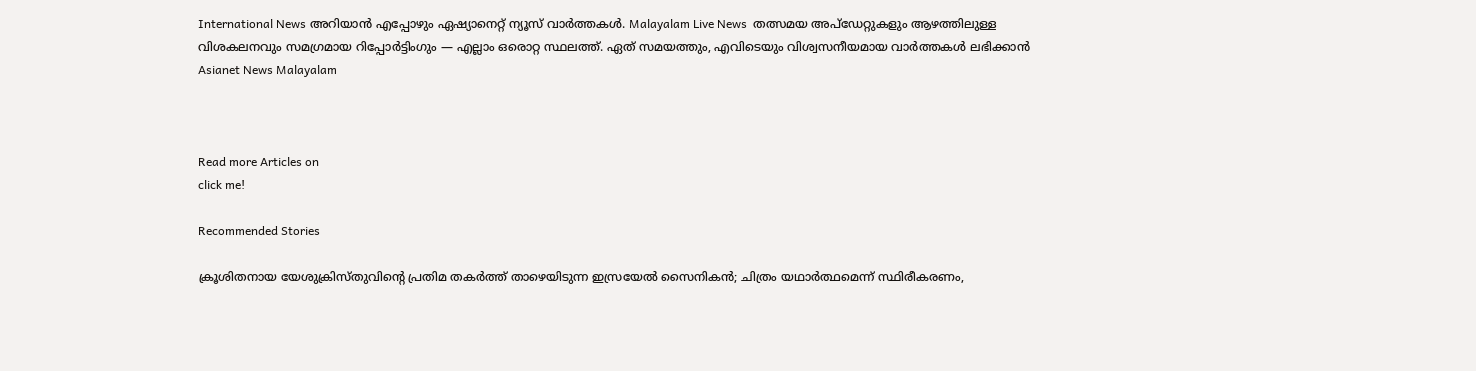International News അറിയാൻ എപ്പോഴും ഏഷ്യാനെറ്റ് ന്യൂസ് വാർത്തകൾ. Malayalam Live News  തത്സമയ അപ്‌ഡേറ്റുകളും ആഴത്തിലുള്ള വിശകലനവും സമഗ്രമായ റിപ്പോർട്ടിംഗും — എല്ലാം ഒരൊറ്റ സ്ഥലത്ത്. ഏത് സമയത്തും, എവിടെയും വിശ്വസനീയമായ വാർത്തകൾ ലഭിക്കാൻ Asianet News Malayalam



Read more Articles on
click me!

Recommended Stories

ക്രൂശിതനായ യേശുക്രിസ്തുവിന്‍റെ പ്രതിമ തകർത്ത് താഴെയിടുന്ന ഇസ്രയേൽ സൈനികൻ; ചിത്രം യഥാർത്ഥമെന്ന് സ്ഥിരീകരണം,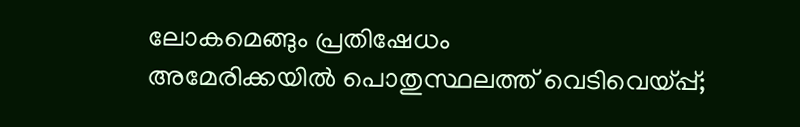ലോകമെങ്ങും പ്രതിഷേധം
അമേരിക്കയിൽ പൊതുസ്ഥലത്ത് വെടിവെയ്പ്പ്;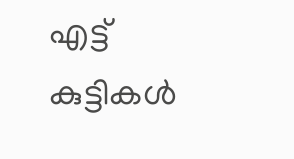എട്ട് കുട്ടികൾ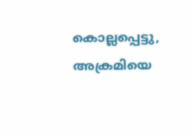കൊല്ലപ്പെട്ടു, അക്രമിയെ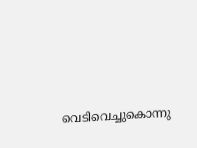വെടിവെച്ചുകൊന്നു